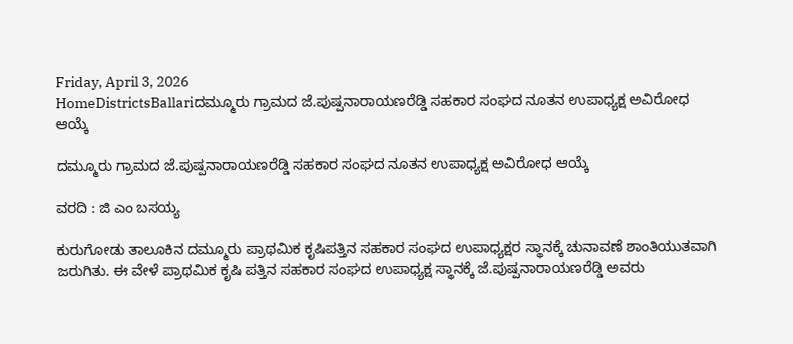Friday, April 3, 2026
HomeDistrictsBallariದಮ್ಮೂರು ಗ್ರಾಮದ ಜೆ.ಪುಷ್ಪನಾರಾಯಣರೆಡ್ಡಿ ಸಹಕಾರ ಸಂಘದ ನೂತನ ಉಪಾಧ್ಯಕ್ಷ ಅವಿರೋಧ ಆಯ್ಕೆ

ದಮ್ಮೂರು ಗ್ರಾಮದ ಜೆ.ಪುಷ್ಪನಾರಾಯಣರೆಡ್ಡಿ ಸಹಕಾರ ಸಂಘದ ನೂತನ ಉಪಾಧ್ಯಕ್ಷ ಅವಿರೋಧ ಆಯ್ಕೆ

ವರದಿ : ಜಿ ಎಂ ಬಸಯ್ಯ

ಕುರುಗೋಡು ತಾಲೂಕಿನ ದಮ್ಮೂರು ಪ್ರಾಥಮಿಕ ಕೃಷಿಪತ್ತಿನ ಸಹಕಾರ ಸಂಘದ ಉಪಾಧ್ಯಕ್ಷರ ಸ್ಥಾನಕ್ಕೆ ಚುನಾವಣೆ ಶಾಂತಿಯುತವಾಗಿ ಜರುಗಿತು. ಈ‌ ವೇಳೆ ಪ್ರಾಥಮಿಕ ಕೃಷಿ ಪತ್ತಿನ ಸಹಕಾರ ಸಂಘದ ಉಪಾಧ್ಯಕ್ಷ ಸ್ಥಾನಕ್ಕೆ ಜೆ.ಪುಷ್ಪನಾರಾಯಣರೆಡ್ಡಿ ಅವರು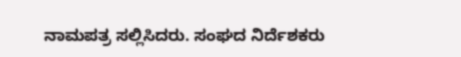ನಾಮಪತ್ರ ಸಲ್ಲಿಸಿದರು. ಸಂಘದ ನಿರ್ದೆಶಕರು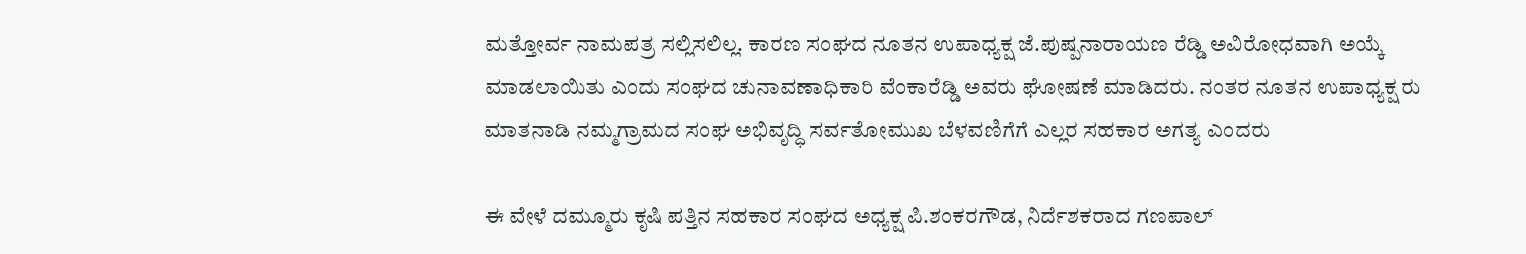ಮತ್ತೋರ್ವ ನಾಮಪತ್ರ ಸಲ್ಲಿಸಲಿಲ್ಲ. ಕಾರಣ ಸಂಘದ ನೂತನ ಉಪಾಧ್ಯಕ್ಷ ಜೆ.ಪುಷ್ಪನಾರಾಯಣ ರೆಡ್ಡಿ ಅವಿರೋಧವಾಗಿ ಅಯ್ಕೆ ಮಾಡಲಾಯಿತು ಎಂದು ಸಂಘದ ಚುನಾವಣಾಧಿಕಾರಿ ವೆಂಕಾರೆಡ್ಡಿ ಅವರು ಘೋಷಣೆ ಮಾಡಿದರು. ನಂತರ ನೂತನ ಉಪಾಧ್ಯಕ್ಷ ರು ಮಾತನಾಡಿ ನಮ್ಮ‌ಗ್ರಾಮದ ಸಂಘ ಅಭಿವೃದ್ಧಿ ಸರ್ವತೋಮುಖ ಬೆಳವಣಿಗೆಗೆ ಎಲ್ಲರ ಸಹಕಾರ ಅಗತ್ಯ ಎಂದರು

ಈ ವೇಳೆ ದಮ್ಮೂರು ಕೃಷಿ ಪತ್ತಿನ ಸಹಕಾರ ಸಂಘದ ಅಧ್ಯಕ್ಷ ಪಿ.ಶಂಕರಗೌಡ, ನಿರ್ದೆಶಕರಾದ ಗಣಪಾಲ್‌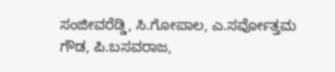ಸಂಜೀವರೆಡ್ಡಿ, ಸಿ.ಗೋಪಾಲ, ಎ.ಸರ್ವೋತ್ತಮ ಗೌಡ, ಪಿ.ಬಸವರಾಜ,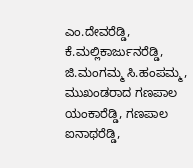ಎಂ.ದೇವರೆಡ್ಡಿ, ಕೆ.ಮಲ್ಲಿಕಾರ್ಜುನರೆಡ್ಡಿ, ಜಿ.ಮಂಗಮ್ಮ ಸಿ.ಹಂಪಮ್ಮ, ಮುಖಂಡರಾದ ಗಣಪಾಲ ಯಂಕಾರೆಡ್ಡಿ, ಗಣಪಾಲ ಐನಾಥರೆಡ್ಡಿ,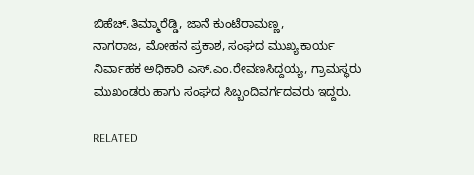ಬಿಹೆಚ್.ತಿಮ್ಮಾರೆಡ್ಡಿ, ಜಾನೆ ಕುಂಟೆರಾಮಣ್ಣ,
ನಾಗರಾಜ, ಮೋಹನ ಪ್ರಕಾಶ, ಸಂಘದ ಮುಖ್ಯಕಾರ್ಯ ನಿರ್ವಾಹಕ ಅಧಿಕಾರಿ ಎಸ್‌.ಎಂ.ರೇವಣಸಿದ್ದಯ್ಯ, ಗ್ರಾಮಸ್ಥರು ಮುಖಂಡರು ಹಾಗು ಸಂಘದ ಸಿಬ್ಬಂದಿವರ್ಗದವರು ಇದ್ದರು.

RELATED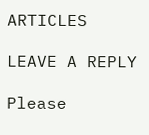ARTICLES

LEAVE A REPLY

Please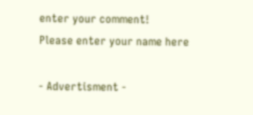enter your comment!
Please enter your name here

- Advertisment -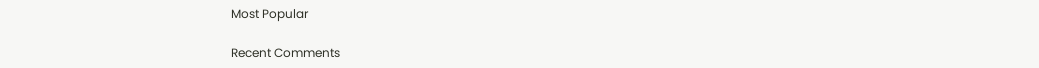Most Popular

Recent Comments